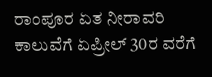ರಾಂಪೂರ ಏತ ನೀರಾವರಿ ಕಾಲುವೆಗೆ ಏಪ್ರೀಲ್ 30ರ ವರೆಗೆ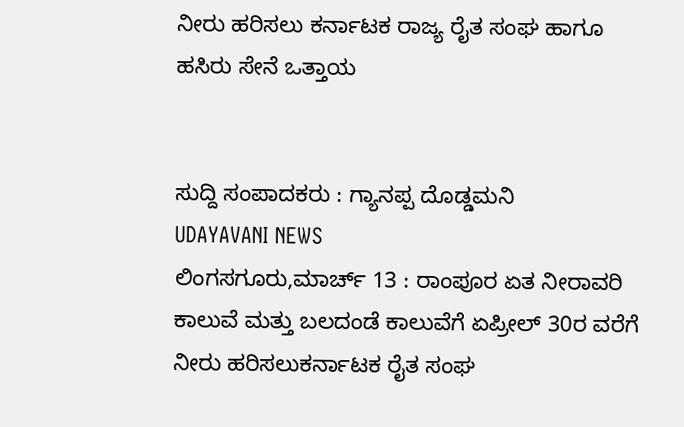ನೀರು ಹರಿಸಲು ಕರ್ನಾಟಕ ರಾಜ್ಯ ರೈತ ಸಂಘ ಹಾಗೂ ಹಸಿರು ಸೇನೆ ಒತ್ತಾಯ


ಸುದ್ದಿ ಸಂಪಾದಕರು : ಗ್ಯಾನಪ್ಪ ದೊಡ್ಡಮನಿ
UDAYAVANI NEWS
ಲಿಂಗಸಗೂರು,ಮಾರ್ಚ್ 13 : ರಾಂಪೂರ ಏತ ನೀರಾವರಿ ಕಾಲುವೆ ಮತ್ತು ಬಲದಂಡೆ ಕಾಲುವೆಗೆ ಏಪ್ರೀಲ್ 30ರ ವರೆಗೆ ನೀರು ಹರಿಸಲುಕರ್ನಾಟಕ ರೈತ ಸಂಘ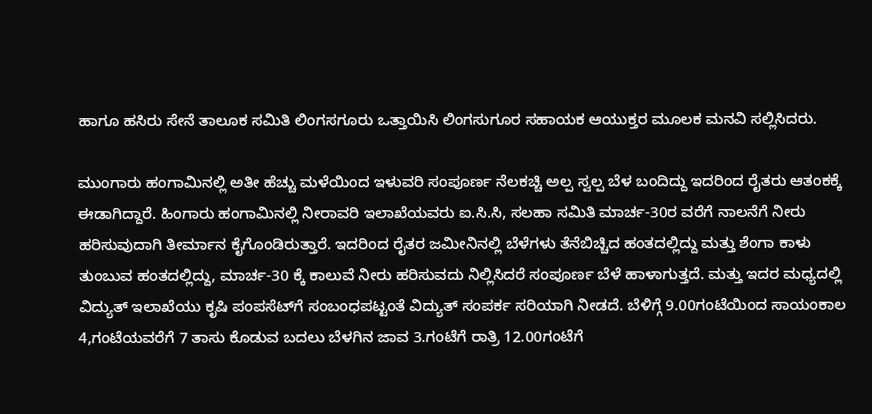ಹಾಗೂ ಹಸಿರು ಸೇನೆ ತಾಲೂಕ ಸಮಿತಿ ಲಿಂಗಸಗೂರು ಒತ್ತಾಯಿಸಿ ಲಿಂಗಸುಗೂರ ಸಹಾಯಕ ಆಯುಕ್ತರ ಮೂಲಕ ಮನವಿ ಸಲ್ಲಿಸಿದರು.

ಮುಂಗಾರು ಹಂಗಾಮಿನಲ್ಲಿ ಅತೀ ಹೆಚ್ಚು ಮಳೆಯಿಂದ ಇಳುವರಿ ಸಂಪೂರ್ಣ ನೆಲಕಚ್ಚಿ ಅಲ್ಪ ಸ್ವಲ್ಪ ಬೆಳ ಬಂದಿದ್ದು ಇದರಿಂದ ರೈತರು ಆತಂಕಕ್ಕೆ ಈಡಾಗಿದ್ದಾರೆ. ಹಿಂಗಾರು ಹಂಗಾಮಿನಲ್ಲಿ ನೀರಾವರಿ ಇಲಾಖೆಯವರು ಐ.ಸಿ.ಸಿ, ಸಲಹಾ ಸಮಿತಿ ಮಾರ್ಚ-30ರ ವರೆಗೆ ನಾಲನೆಗೆ ನೀರು ಹರಿಸುವುದಾಗಿ ತೀರ್ಮಾನ ಕೈಗೊಂಡಿರುತ್ತಾರೆ. ಇದರಿಂದ ರೈತರ ಜಮೀನಿನಲ್ಲಿ ಬೆಳೆಗಳು ತೆನೆಬಿಚ್ಚಿದ ಹಂತದಲ್ಲಿದ್ದು ಮತ್ತು ಶೆಂಗಾ ಕಾಳು ತುಂಬುವ ಹಂತದಲ್ಲಿದ್ದು, ಮಾರ್ಚ-30 ಕ್ಕೆ ಕಾಲುವೆ ನೀರು ಹರಿಸುವದು ನಿಲ್ಲಿಸಿದರೆ ಸಂಪೂರ್ಣ ಬೆಳೆ ಹಾಳಾಗುತ್ತದೆ. ಮತ್ತು ಇದರ ಮಧ್ಯದಲ್ಲಿ ವಿದ್ಯುತ್‌ ಇಲಾಖೆಯು ಕೃಷಿ ಪಂಪಸೆಟ್‌ಗೆ ಸಂಬಂಧಪಟ್ಟಂತೆ ವಿದ್ಯುತ್ ಸಂಪರ್ಕ ಸರಿಯಾಗಿ ನೀಡದೆ. ಬೆಳಿಗ್ಗೆ 9.00ಗಂಟೆಯಿಂದ ಸಾಯಂಕಾಲ 4,ಗಂಟೆಯವರೆಗೆ 7 ತಾಸು ಕೊಡುವ ಬದಲು ಬೆಳಗಿನ ಜಾವ 3.ಗಂಟೆಗೆ ರಾತ್ರಿ 12.00ಗಂಟೆಗೆ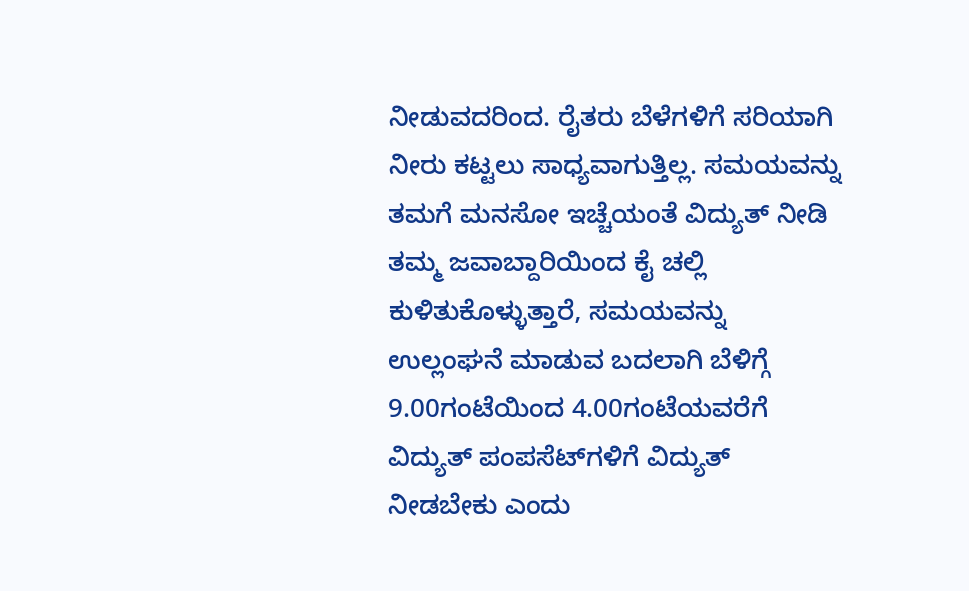ನೀಡುವದರಿಂದ. ರೈತರು ಬೆಳೆಗಳಿಗೆ ಸರಿಯಾಗಿ ನೀರು ಕಟ್ಟಲು ಸಾಧ್ಯವಾಗುತ್ತಿಲ್ಲ. ಸಮಯವನ್ನು ತಮಗೆ ಮನಸೋ ಇಚ್ಚೆಯಂತೆ ವಿದ್ಯುತ್ ನೀಡಿ ತಮ್ಮ ಜವಾಬ್ದಾರಿಯಿಂದ ಕೈ ಚಲ್ಲಿ ಕುಳಿತುಕೊಳ್ಳುತ್ತಾರೆ, ಸಮಯವನ್ನು ಉಲ್ಲಂಘನೆ ಮಾಡುವ ಬದಲಾಗಿ ಬೆಳಿಗ್ಗೆ 9.00ಗಂಟೆಯಿಂದ 4.00ಗಂಟೆಯವರೆಗೆ ವಿದ್ಯುತ್‌ ಪಂಪಸೆಟ್‌ಗಳಿಗೆ ವಿದ್ಯುತ್ ನೀಡಬೇಕು ಎಂದು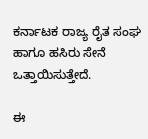ಕರ್ನಾಟಕ ರಾಜ್ಯ ರೈತ ಸಂಘ ಹಾಗೂ ಹಸಿರು ಸೇನೆ ಒತ್ತಾಯಿಸುತ್ತೇದೆ.

ಈ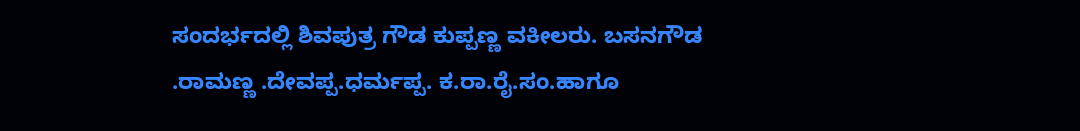ಸಂದರ್ಭದಲ್ಲಿ ಶಿವಪುತ್ರ ಗೌಡ ಕುಪ್ಪಣ್ಣ ವಕೀಲರು. ಬಸನಗೌಡ .ರಾಮಣ್ಣ .ದೇವಪ್ಪ.ಧರ್ಮಪ್ಪ. ಕ.ರಾ.ರೈ.ಸಂ.ಹಾಗೂ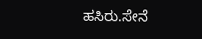ಹಸಿರು.ಸೇನೆ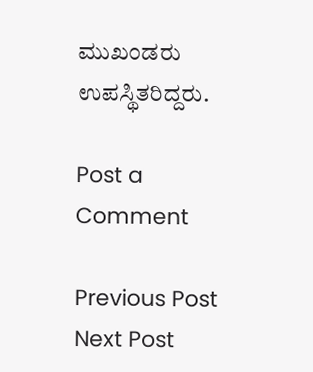ಮುಖಂಡರು ಉಪಸ್ಥಿತರಿದ್ದರು.

Post a Comment

Previous Post Next Post